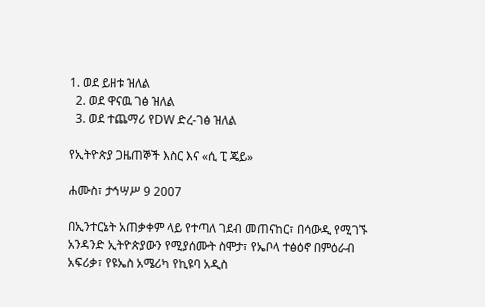1. ወደ ይዘቱ ዝለል
  2. ወደ ዋናዉ ገፅ ዝለል
  3. ወደ ተጨማሪ የDW ድረ-ገፅ ዝለል

የኢትዮጵያ ጋዜጠኞች እስር እና «ሲ ፒ ጄይ»

ሐሙስ፣ ታኅሣሥ 9 2007

በኢንተርኔት አጠቃቀም ላይ የተጣለ ገደብ መጠናከር፣ በሳውዲ የሚገኙ አንዳንድ ኢትዮጵያውን የሚያሰሙት ስሞታ፣ የኤቦላ ተፅዕኖ በምዕራብ አፍሪቃ፣ የዩኤስ አሜሪካ የኪዩባ አዲስ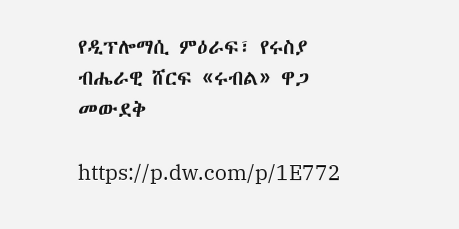የዲፕሎማሲ ምዕራፍ፣ የሩስያ ብሔራዊ ሸርፍ «ሩብል» ዋጋ መውደቅ

https://p.dw.com/p/1E772